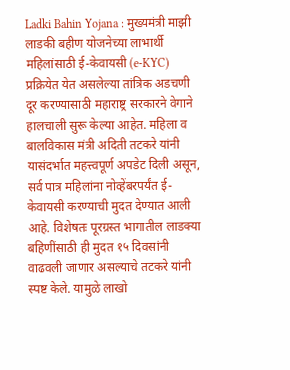Ladki Bahin Yojana : मुख्यमंत्री माझी लाडकी बहीण योजनेच्या लाभार्थी महिलांसाठी ई-केवायसी (e-KYC) प्रक्रियेत येत असलेल्या तांत्रिक अडचणी दूर करण्यासाठी महाराष्ट्र सरकारने वेगाने हालचाली सुरू केल्या आहेत. महिला व बालविकास मंत्री अदिती तटकरे यांनी यासंदर्भात महत्त्वपूर्ण अपडेट दिली असून, सर्व पात्र महिलांना नोव्हेंबरपर्यंत ई-केवायसी करण्याची मुदत देण्यात आली आहे. विशेषतः पूरग्रस्त भागातील लाडक्या बहिणींसाठी ही मुदत १५ दिवसांनी वाढवली जाणार असल्याचे तटकरे यांनी स्पष्ट केले. यामुळे लाखो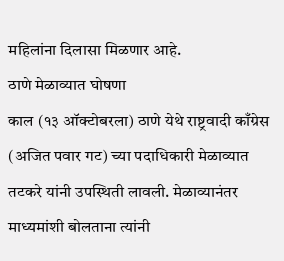महिलांना दिलासा मिळणार आहे.
ठाणे मेळाव्यात घोषणा
काल (१३ ऑक्टोबरला) ठाणे येथे राष्ट्रवादी काँग्रेस (अजित पवार गट) च्या पदाधिकारी मेळाव्यात तटकरे यांनी उपस्थिती लावली. मेळाव्यानंतर माध्यमांशी बोलताना त्यांनी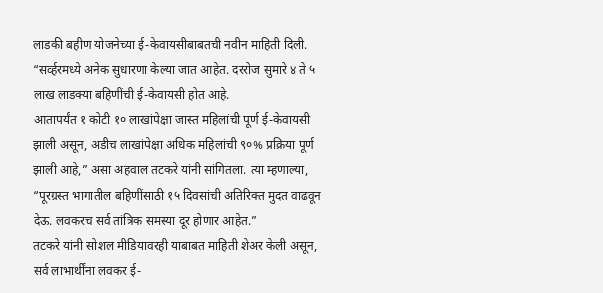लाडकी बहीण योजनेच्या ई-केवायसीबाबतची नवीन माहिती दिली. “सर्व्हरमध्ये अनेक सुधारणा केल्या जात आहेत. दररोज सुमारे ४ ते ५ लाख लाडक्या बहिणींची ई-केवायसी होत आहे.
आतापर्यंत १ कोटी १० लाखांपेक्षा जास्त महिलांची पूर्ण ई-केवायसी झाली असून, अडीच लाखांपेक्षा अधिक महिलांची ९०% प्रक्रिया पूर्ण झाली आहे,” असा अहवाल तटकरे यांनी सांगितला. त्या म्हणाल्या, “पूरग्रस्त भागातील बहिणींसाठी १५ दिवसांची अतिरिक्त मुदत वाढवून देऊ. लवकरच सर्व तांत्रिक समस्या दूर होणार आहेत.”
तटकरे यांनी सोशल मीडियावरही याबाबत माहिती शेअर केली असून, सर्व लाभार्थींना लवकर ई-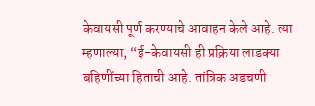केवायसी पूर्ण करण्याचे आवाहन केले आहे. त्या म्हणाल्या, “ई-केवायसी ही प्रक्रिया लाडक्या बहिणींच्या हिताची आहे. तांत्रिक अडचणी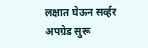लक्षात घेऊन सर्व्हर अपग्रेड सुरू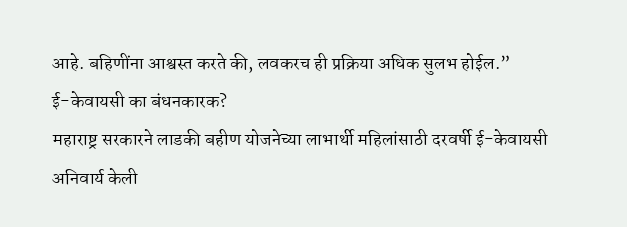आहे. बहिणींना आश्वस्त करते की, लवकरच ही प्रक्रिया अधिक सुलभ होईल.”
ई-केवायसी का बंधनकारक?
महाराष्ट्र सरकारने लाडकी बहीण योजनेच्या लाभार्थी महिलांसाठी दरवर्षी ई-केवायसी अनिवार्य केली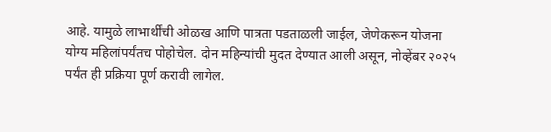आहे. यामुळे लाभार्थींची ओळख आणि पात्रता पडताळली जाईल, जेणेकरून योजना योग्य महिलांपर्यंतच पोहोचेल. दोन महिन्यांची मुदत देण्यात आली असून, नोव्हेंबर २०२५ पर्यंत ही प्रक्रिया पूर्ण करावी लागेल.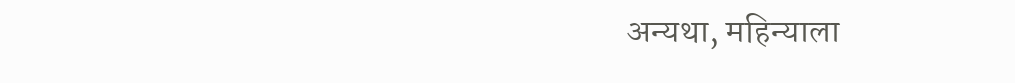अन्यथा, महिन्याला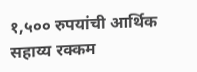१,५०० रुपयांची आर्थिक सहाय्य रक्कम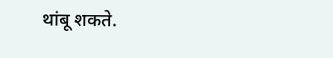थांबू शकते.